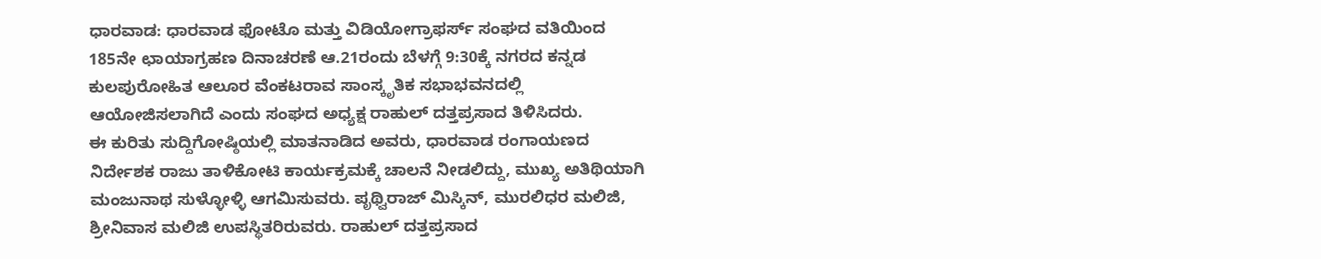ಧಾರವಾಡ: ಧಾರವಾಡ ಫೋಟೊ ಮತ್ತು ವಿಡಿಯೋಗ್ರಾಫರ್ಸ್ ಸಂಘದ ವತಿಯಿಂದ 185ನೇ ಛಾಯಾಗ್ರಹಣ ದಿನಾಚರಣೆ ಆ.21ರಂದು ಬೆಳಗ್ಗೆ 9:30ಕ್ಕೆ ನಗರದ ಕನ್ನಡ ಕುಲಪುರೋಹಿತ ಆಲೂರ ವೆಂಕಟರಾವ ಸಾಂಸ್ಕೃತಿಕ ಸಭಾಭವನದಲ್ಲಿ ಆಯೋಜಿಸಲಾಗಿದೆ ಎಂದು ಸಂಘದ ಅಧ್ಯಕ್ಷ ರಾಹುಲ್ ದತ್ತಪ್ರಸಾದ ತಿಳಿಸಿದರು.
ಈ ಕುರಿತು ಸುದ್ದಿಗೋಷ್ಠಿಯಲ್ಲಿ ಮಾತನಾಡಿದ ಅವರು, ಧಾರವಾಡ ರಂಗಾಯಣದ ನಿರ್ದೇಶಕ ರಾಜು ತಾಳಿಕೋಟಿ ಕಾರ್ಯಕ್ರಮಕ್ಕೆ ಚಾಲನೆ ನೀಡಲಿದ್ದು, ಮುಖ್ಯ ಅತಿಥಿಯಾಗಿ ಮಂಜುನಾಥ ಸುಳ್ಳೋಳ್ಳಿ ಆಗಮಿಸುವರು. ಪೃಥ್ವಿರಾಜ್ ಮಿಸ್ಕಿನ್, ಮುರಲಿಧರ ಮಲಿಜಿ, ಶ್ರೀನಿವಾಸ ಮಲಿಜಿ ಉಪಸ್ಥಿತರಿರುವರು. ರಾಹುಲ್ ದತ್ತಪ್ರಸಾದ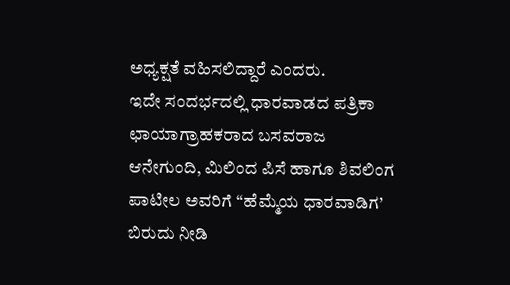ಅಧ್ಯಕ್ಷತೆ ವಹಿಸಲಿದ್ದಾರೆ ಎಂದರು.
ಇದೇ ಸಂದರ್ಭದಲ್ಲಿ ಧಾರವಾಡದ ಪತ್ರಿಕಾ ಛಾಯಾಗ್ರಾಹಕರಾದ ಬಸವರಾಜ ಆನೇಗುಂದಿ, ಮಿಲಿಂದ ಪಿಸೆ ಹಾಗೂ ಶಿವಲಿಂಗ ಪಾಟೀಲ ಅವರಿಗೆ “ಹೆಮ್ಮೆಯ ಧಾರವಾಡಿಗ’ ಬಿರುದು ನೀಡಿ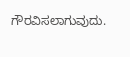ಗೌರವಿಸಲಾಗುವುದು.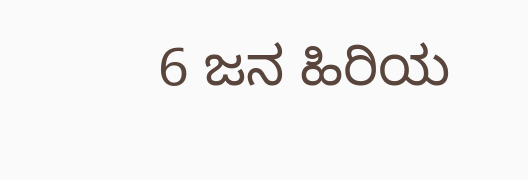6 ಜನ ಹಿರಿಯ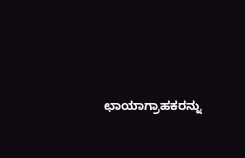ಛಾಯಾಗ್ರಾಹಕರನ್ನು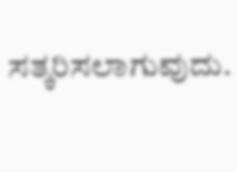ಸತ್ಕರಿಸಲಾಗುವುದು.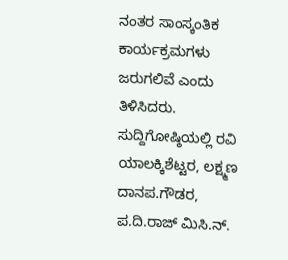ನಂತರ ಸಾಂಸ್ಕಂತಿಕ ಕಾರ್ಯಕ್ರಮಗಳು ಜರುಗಲಿವೆ ಎಂದು ತಿಳಿಸಿದರು.
ಸುದ್ದಿಗೋಷ್ಠಿಯಲ್ಲಿ ರವಿ ಯಾಲಕ್ಕಿಶೆಟ್ಟರ, ಲಕ್ಷ್ಮಣ ದಾನಪ.ಗೌಡರ, ಪ.ದಿ.ರಾಜ್ ಮಿಸಿ.ನ್.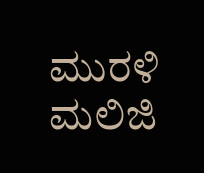ಮುರಳಿ ಮಲಿಜಿ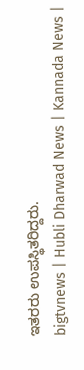ಇತರರು ಉಪಸ್ಥಿತರಿದ್ದರು.
bigtvnews | Hubli Dharwad News | Kannada News |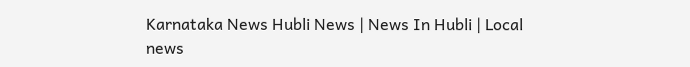Karnataka News Hubli News | News In Hubli | Local news